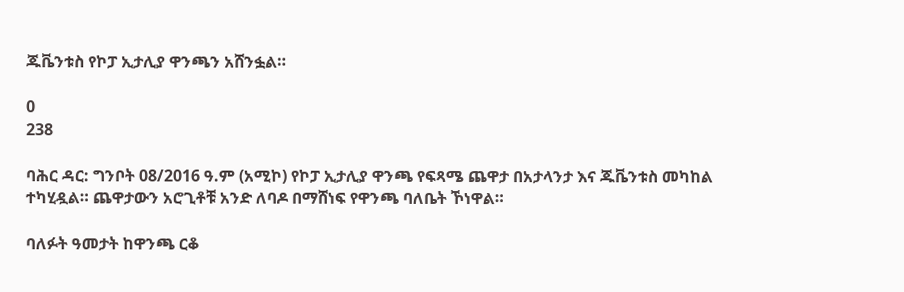ጁቬንቱስ የኮፓ ኢታሊያ ዋንጫን አሸንፏል።

0
238

ባሕር ዳር: ግንቦት 08/2016 ዓ.ም (አሚኮ) የኮፓ ኢታሊያ ዋንጫ የፍጻሜ ጨዋታ በአታላንታ እና ጁቬንቱስ መካከል ተካሂዷል። ጨዋታውን አሮጊቶቹ አንድ ለባዶ በማሸነፍ የዋንጫ ባለቤት ኾነዋል።

ባለፉት ዓመታት ከዋንጫ ርቆ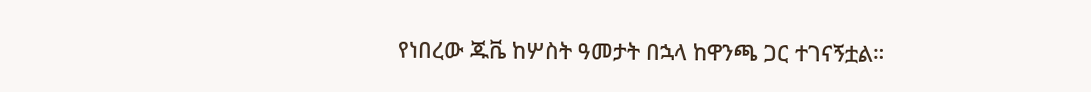የነበረው ጁቬ ከሦስት ዓመታት በኋላ ከዋንጫ ጋር ተገናኝቷል።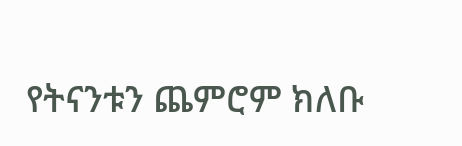የትናንቱን ጨምሮም ክለቡ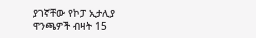ያገኛቸው የኮፓ ኢታሊያ ዋንጫዎች ብዛት 15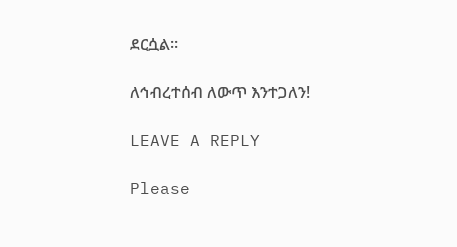ደርሷል።

ለኅብረተሰብ ለውጥ እንተጋለን!

LEAVE A REPLY

Please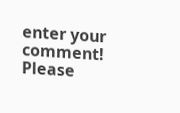enter your comment!
Please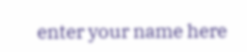enter your name here